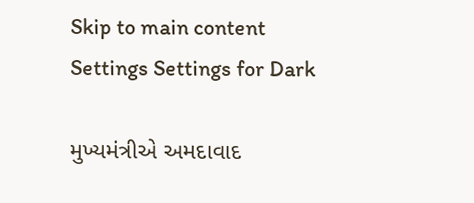Skip to main content
Settings Settings for Dark

મુખ્યમંત્રીએ અમદાવાદ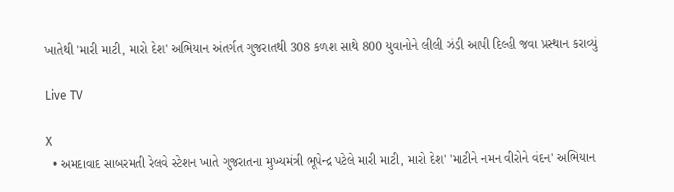ખાતેથી 'મારી માટી, મારો દેશ' અભિયાન અંતર્ગત ગુજરાતથી 308 કળશ સાથે 800 યુવાનોને લીલી ઝંડી આપી દિલ્હી જવા પ્રસ્થાન કરાવ્યું

Live TV

X
  • અમદાવાદ સાબરમતી રેલવે સ્ટેશન ખાતે ગુજરાતના મુખ્યમંત્રી ભૂપેન્દ્ર પટેલે મારી માટી, મારો દેશ' 'માટીને નમન વીરોને વંદન' અભિયાન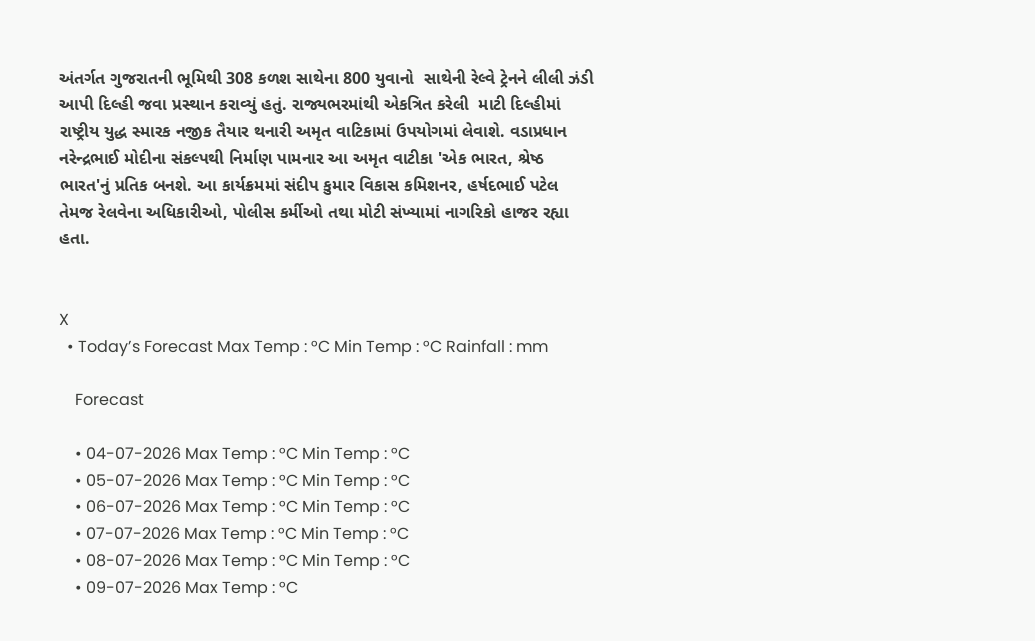અંતર્ગત ગુજરાતની ભૂમિથી 308 કળશ સાથેના 800 યુવાનો  સાથેની રેલ્વે ટ્રેનને લીલી ઝંડી આપી દિલ્હી જવા પ્રસ્થાન કરાવ્યું હતું. રાજ્યભરમાંથી એકત્રિત કરેલી  માટી દિલ્હીમાં રાષ્ટ્રીય યુદ્ધ સ્મારક નજીક તૈયાર થનારી અમૃત વાટિકામાં ઉપયોગમાં લેવાશે. વડાપ્રધાન નરેન્દ્રભાઈ મોદીના સંકલ્પથી નિર્માણ પામનાર આ અમૃત વાટીકા 'એક ભારત, શ્રેષ્ઠ ભારત'નું પ્રતિક બનશે. આ કાર્યક્રમમાં સંદીપ કુમાર વિકાસ કમિશનર, હર્ષદભાઈ પટેલ તેમજ રેલવેના અધિકારીઓ, પોલીસ કર્મીઓ તથા મોટી સંખ્યામાં નાગરિકો હાજર રહ્યા હતા.


X
  • Today’s Forecast Max Temp : °C Min Temp : °C Rainfall : mm

    Forecast

    • 04-07-2026 Max Temp : °C Min Temp : °C
    • 05-07-2026 Max Temp : °C Min Temp : °C
    • 06-07-2026 Max Temp : °C Min Temp : °C
    • 07-07-2026 Max Temp : °C Min Temp : °C
    • 08-07-2026 Max Temp : °C Min Temp : °C
    • 09-07-2026 Max Temp : °C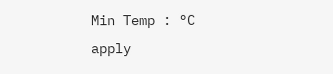Min Temp : °C
apply